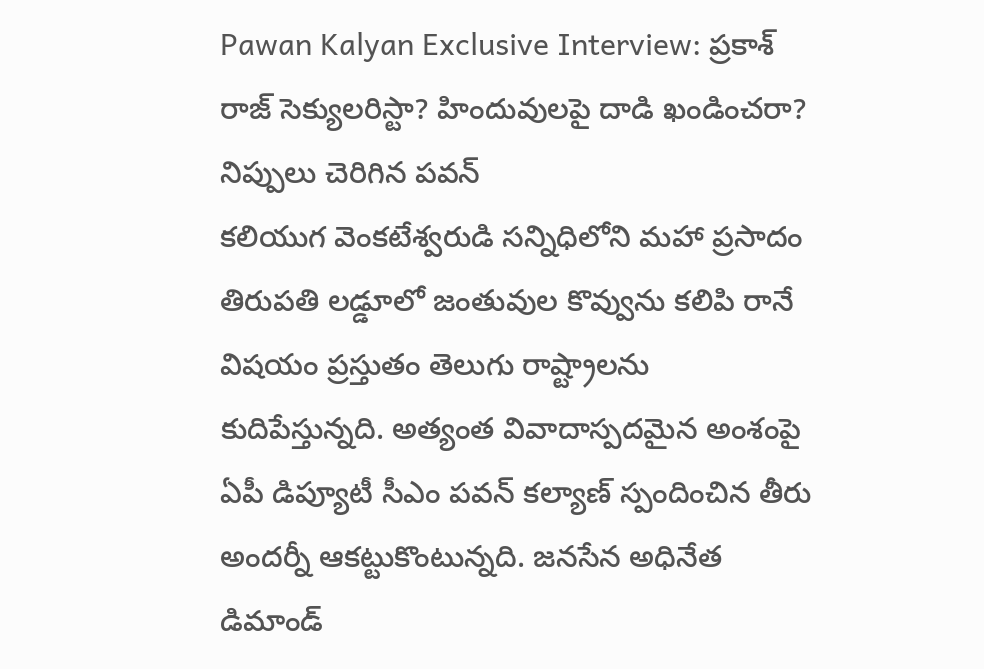Pawan Kalyan Exclusive Interview: ప్రకాశ్ రాజ్ సెక్యులరిస్టా? హిందువులపై దాడి ఖండించరా? నిప్పులు చెరిగిన పవన్
కలియుగ వెంకటేశ్వరుడి సన్నిధిలోని మహా ప్రసాదం తిరుపతి లడ్డూలో జంతువుల కొవ్వును కలిపి రానే విషయం ప్రస్తుతం తెలుగు రాష్ట్రాలను కుదిపేస్తున్నది. అత్యంత వివాదాస్పదమైన అంశంపై ఏపీ డిప్యూటీ సీఎం పవన్ కల్యాణ్ స్పందించిన తీరు అందర్నీ ఆకట్టుకొంటున్నది. జనసేన అధినేత డిమాండ్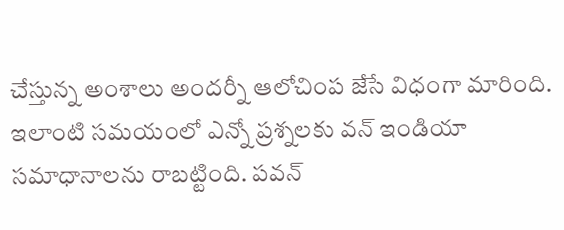చేస్తున్న అంశాలు అందర్నీ ఆలోచింప జేసే విధంగా మారింది. ఇలాంటి సమయంలో ఎన్నో ప్రశ్నలకు వన్ ఇండియా సమాధానాలను రాబట్టింది. పవన్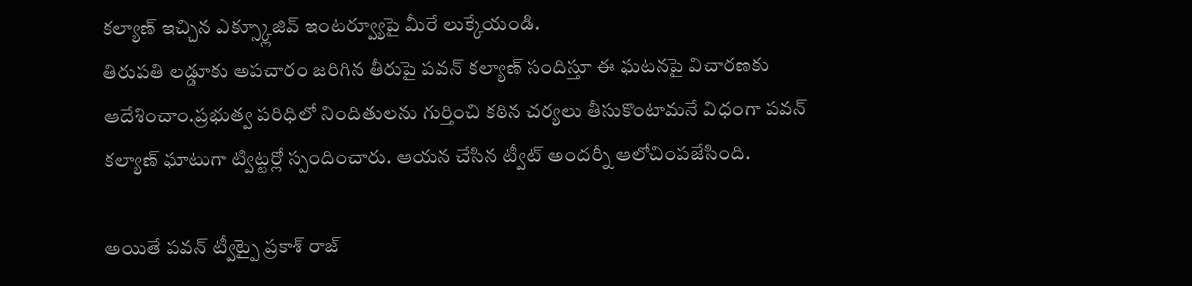కల్యాణ్ ఇచ్చిన ఎక్స్క్లూజివ్ ఇంటర్వ్యూపై మీరే లుక్కేయండి.
తిరుపతి లడ్డూకు అపచారం జరిగిన తీరుపై పవన్ కల్యాణ్ సందిస్తూ ఈ ఘటనపై విచారణకు ఆదేశించాం.ప్రభుత్వ పరిధిలో నిందితులను గుర్తించి కఠిన చర్యలు తీసుకొంటామనే విధంగా పవన్ కల్యాణ్ ఘాటుగా ట్విట్టర్లో స్పందించారు. ఆయన చేసిన ట్వీట్ అందర్నీ ఆలోచింపజేసింది.

అయితే పవన్ ట్వీట్పై ప్రకాశ్ రాజ్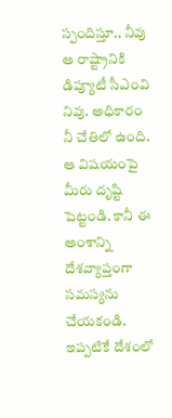స్పందిస్తూ.. నీవు ఆ రాష్ట్రానికి డిప్యూటీ సీఎంవి నివు. అధికారం నీ చేతిలో ఉంది. ఆ విషయంపై మీరు దృష్టి పెట్టండి. కానీ ఈ అంశాన్ని దేశవ్యాప్తంగా సమస్యను చేయకండి. ఇప్పటికే దేశంలో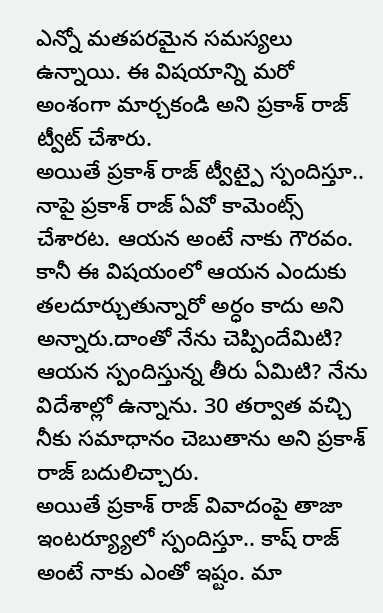ఎన్నో మతపరమైన సమస్యలు ఉన్నాయి. ఈ విషయాన్ని మరో అంశంగా మార్చకండి అని ప్రకాశ్ రాజ్ ట్వీట్ చేశారు.
అయితే ప్రకాశ్ రాజ్ ట్వీట్పై స్పందిస్తూ.. నాపై ప్రకాశ్ రాజ్ ఏవో కామెంట్స్ చేశారట. ఆయన అంటే నాకు గౌరవం. కానీ ఈ విషయంలో ఆయన ఎందుకు తలదూర్చుతున్నారో అర్ధం కాదు అని అన్నారు.దాంతో నేను చెప్పిందేమిటి? ఆయన స్పందిస్తున్న తీరు ఏమిటి? నేను విదేశాల్లో ఉన్నాను. 30 తర్వాత వచ్చి నీకు సమాధానం చెబుతాను అని ప్రకాశ్ రాజ్ బదులిచ్చారు.
అయితే ప్రకాశ్ రాజ్ వివాదంపై తాజా ఇంటర్య్యూలో స్పందిస్తూ.. కాష్ రాజ్ అంటే నాకు ఎంతో ఇష్టం. మా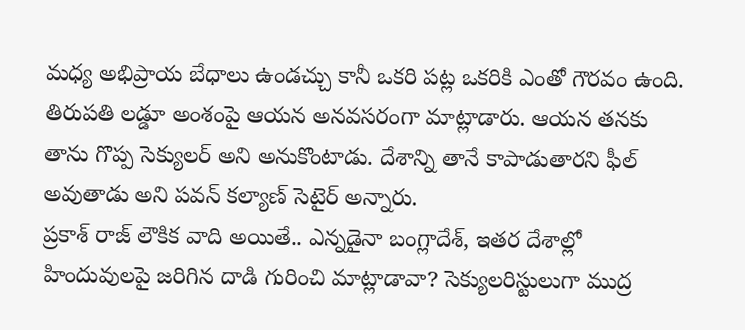మధ్య అభిప్రాయ బేధాలు ఉండచ్చు కానీ ఒకరి పట్ల ఒకరికి ఎంతో గౌరవం ఉంది. తిరుపతి లడ్డూ అంశంపై ఆయన అనవసరంగా మాట్లాడారు. ఆయన తనకు తాను గొప్ప సెక్యులర్ అని అనుకొంటాడు. దేశాన్ని తానే కాపాడుతారని ఫీల్ అవుతాడు అని పవన్ కల్యాణ్ సెటైర్ అన్నారు.
ప్రకాశ్ రాజ్ లౌకిక వాది అయితే.. ఎన్నడైనా బంగ్లాదేశ్, ఇతర దేశాల్లో హిందువులపై జరిగిన దాడి గురించి మాట్లాడావా? సెక్యులరిస్టులుగా ముద్ర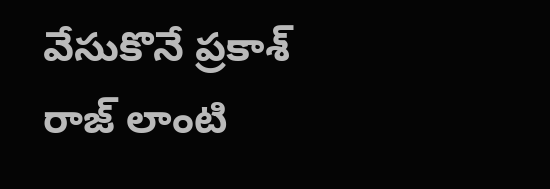వేసుకొనే ప్రకాశ్ రాజ్ లాంటి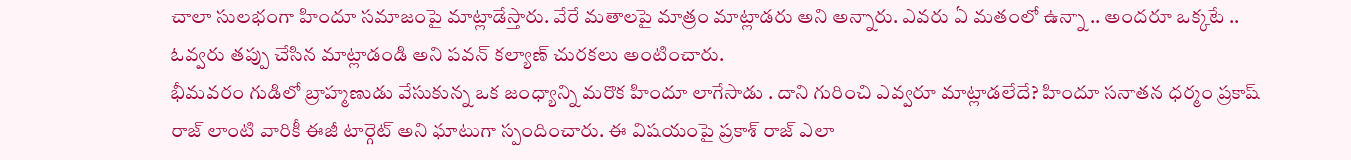చాలా సులభంగా హిందూ సమాజంపై మాట్లాడేస్తారు. వేరే మతాలపై మాత్రం మాట్లాడరు అని అన్నారు. ఎవరు ఏ మతంలో ఉన్నా .. అందరూ ఒక్కటే .. ఓవ్వరు తప్పు చేసిన మాట్లాడండి అని పవన్ కల్యాణ్ చురకలు అంటించారు.
భీమవరం గుడిలో బ్రాహ్మణుడు వేసుకున్న ఒక జంధ్యాన్ని మరొక హిందూ లాగేసాడు . దాని గురించి ఎవ్వరూ మాట్లాడలేదే? హిందూ సనాతన ధర్మం ప్రకాష్ రాజ్ లాంటి వారికీ ఈజీ టార్గెట్ అని ఘాటుగా స్పందించారు. ఈ విషయంపై ప్రకాశ్ రాజ్ ఎలా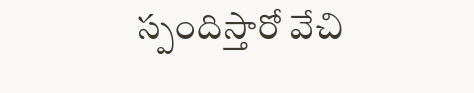స్పందిస్తారో వేచి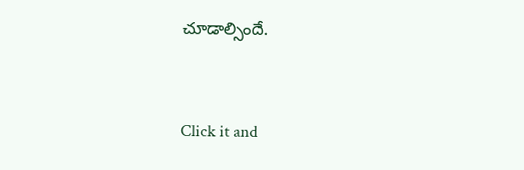చూడాల్సిందే.


Click it and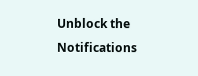Unblock the Notifications